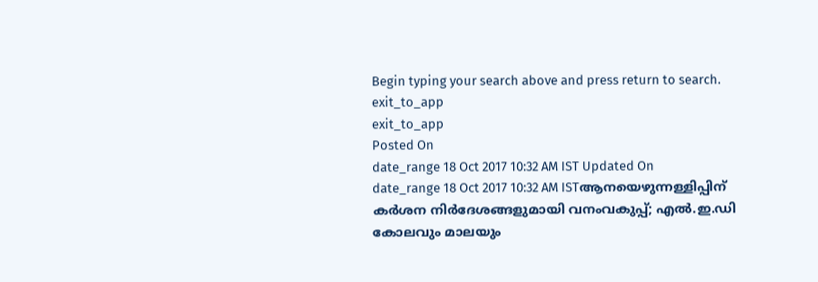Begin typing your search above and press return to search.
exit_to_app
exit_to_app
Posted On
date_range 18 Oct 2017 10:32 AM IST Updated On
date_range 18 Oct 2017 10:32 AM ISTആനയെഴുന്നള്ളിപ്പിന് കർശന നിർദേശങ്ങളുമായി വനംവകുപ്പ്; എൽ.ഇ.ഡി കോലവും മാലയും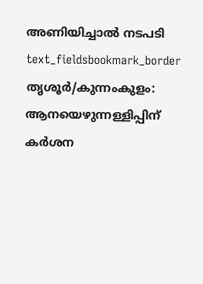അണിയിച്ചാൽ നടപടി
text_fieldsbookmark_border
തൃശൂർ/കുന്നംകുളം: ആനയെഴുന്നള്ളിപ്പിന് കർശന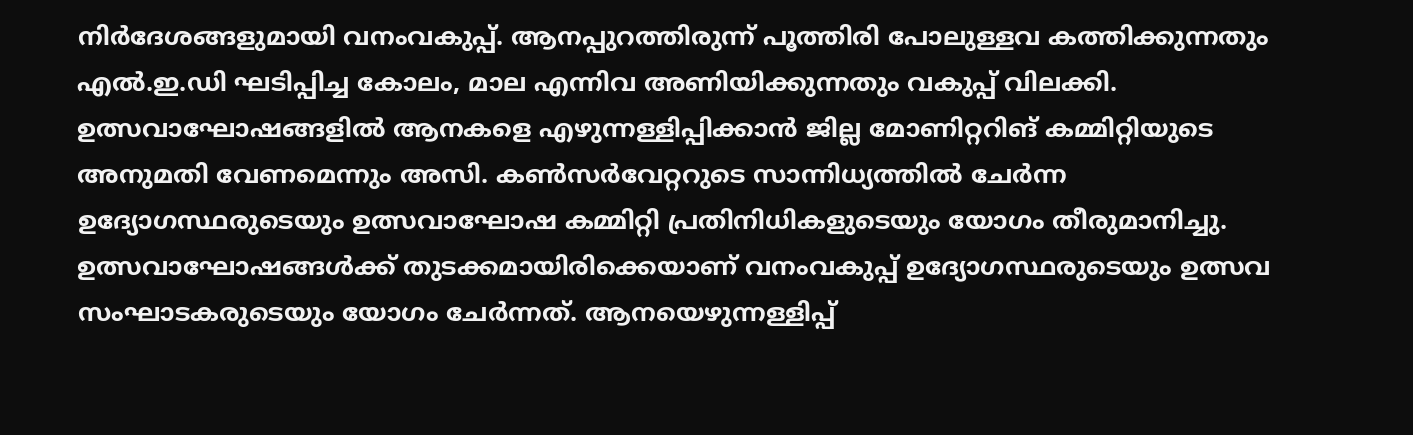നിർദേശങ്ങളുമായി വനംവകുപ്പ്. ആനപ്പുറത്തിരുന്ന് പൂത്തിരി പോലുള്ളവ കത്തിക്കുന്നതും എൽ.ഇ.ഡി ഘടിപ്പിച്ച കോലം, മാല എന്നിവ അണിയിക്കുന്നതും വകുപ്പ് വിലക്കി. ഉത്സവാഘോഷങ്ങളിൽ ആനകളെ എഴുന്നള്ളിപ്പിക്കാൻ ജില്ല മോണിറ്ററിങ് കമ്മിറ്റിയുടെ അനുമതി വേണമെന്നും അസി. കൺസർവേറ്ററുടെ സാന്നിധ്യത്തിൽ ചേർന്ന ഉദ്യോഗസ്ഥരുടെയും ഉത്സവാഘോഷ കമ്മിറ്റി പ്രതിനിധികളുടെയും യോഗം തീരുമാനിച്ചു. ഉത്സവാഘോഷങ്ങൾക്ക് തുടക്കമായിരിക്കെയാണ് വനംവകുപ്പ് ഉദ്യോഗസ്ഥരുടെയും ഉത്സവ സംഘാടകരുടെയും യോഗം ചേർന്നത്. ആനയെഴുന്നള്ളിപ്പ്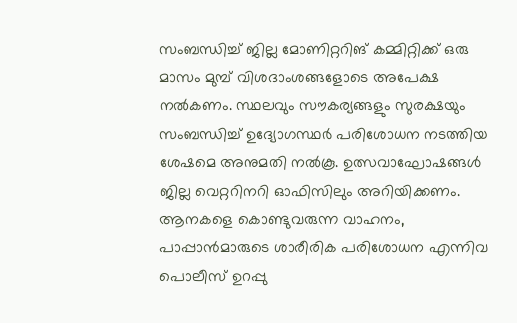സംബന്ധിച്ച് ജില്ല മോണിറ്ററിങ് കമ്മിറ്റിക്ക് ഒരു മാസം മുമ്പ് വിശദാംശങ്ങളോടെ അപേക്ഷ നൽകണം. സ്ഥലവും സൗകര്യങ്ങളും സുരക്ഷയും സംബന്ധിച്ച് ഉദ്യോഗസ്ഥർ പരിശോധന നടത്തിയ ശേഷമെ അനുമതി നൽകൂ. ഉത്സവാഘോഷങ്ങൾ ജില്ല വെറ്ററിനറി ഓഫിസിലും അറിയിക്കണം. ആനകളെ കൊണ്ടുവരുന്ന വാഹനം, പാപ്പാൻമാരുടെ ശാരീരിക പരിശോധന എന്നിവ പൊലീസ് ഉറപ്പു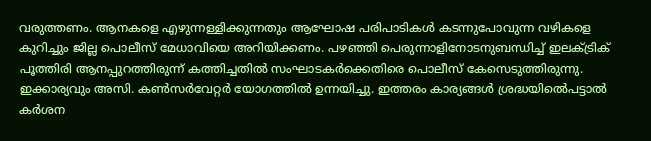വരുത്തണം. ആനകളെ എഴുന്നള്ളിക്കുന്നതും ആഘോഷ പരിപാടികൾ കടന്നുപോവുന്ന വഴികളെ കുറിച്ചും ജില്ല പൊലീസ് മേധാവിയെ അറിയിക്കണം. പഴഞ്ഞി പെരുന്നാളിനോടനുബന്ധിച്ച് ഇലക്ട്രിക് പൂത്തിരി ആനപ്പുറത്തിരുന്ന് കത്തിച്ചതിൽ സംഘാടകർക്കെതിരെ പൊലീസ് കേസെടുത്തിരുന്നു. ഇക്കാര്യവും അസി. കൺസർവേറ്റർ യോഗത്തിൽ ഉന്നയിച്ചു. ഇത്തരം കാര്യങ്ങൾ ശ്രദ്ധയിൽെപട്ടാൽ കർശന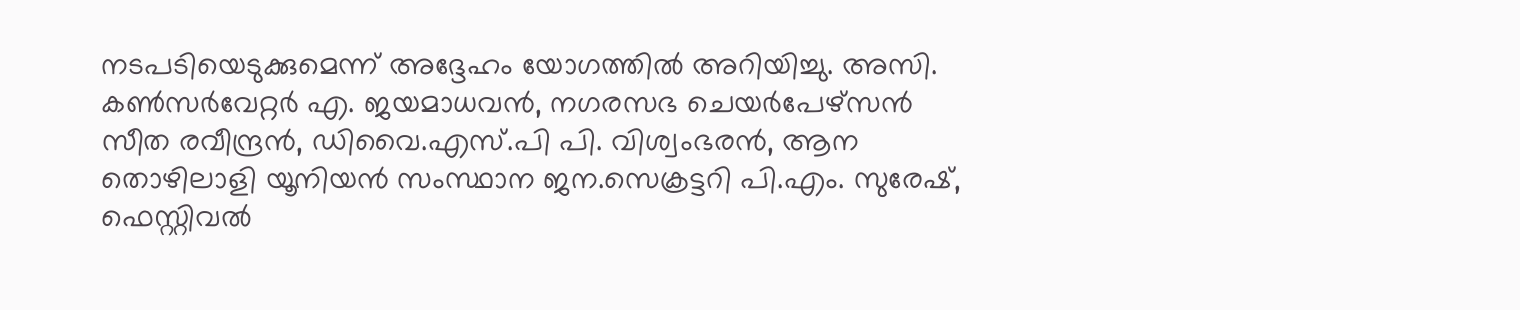നടപടിയെടുക്കുമെന്ന് അദ്ദേഹം യോഗത്തിൽ അറിയിച്ചു. അസി. കൺസർവേറ്റർ എ. ജയമാധവൻ, നഗരസഭ ചെയർപേഴ്സൻ സീത രവീന്ദ്രൻ, ഡിവൈ.എസ്.പി പി. വിശ്വംഭരൻ, ആന തൊഴിലാളി യൂനിയൻ സംസ്ഥാന ജന.സെക്രട്ടറി പി.എം. സുരേഷ്, ഫെസ്റ്റിവൽ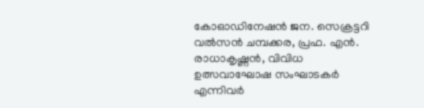കോഓഡിനേഷൻ ജന. സെക്രട്ടറി വൽസൻ ചമ്പക്കര, പ്രഫ. എൻ. രാധാകൃഷ്ണൻ, വിവിധ ഉത്സവാഘോഷ സംഘാടകർ എന്നിവർ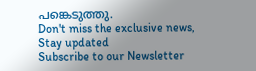പങ്കെടുത്തു.
Don't miss the exclusive news, Stay updated
Subscribe to our Newsletter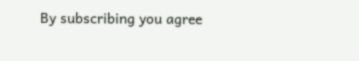By subscribing you agree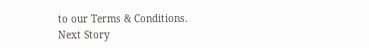to our Terms & Conditions.
Next Story